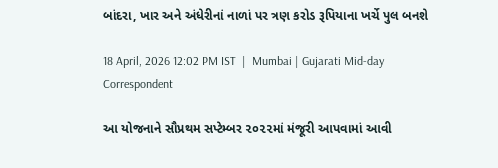બાંદરા, ખાર અને અંધેરીનાં નાળાં પર ત્રણ કરોડ રૂપિયાના ખર્ચે પુલ બનશે

18 April, 2026 12:02 PM IST  |  Mumbai | Gujarati Mid-day Correspondent

આ યોજનાને સૌપ્રથમ સપ્ટેમ્બર ૨૦૨૨માં મંજૂરી આપવામાં આવી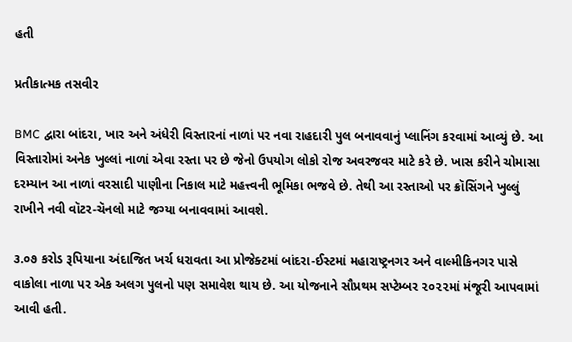હતી

પ્રતીકાત્મક તસવીર

BMC દ્વારા બાંદરા, ખાર અને અંધેરી વિસ્તારનાં નાળાં પર નવા રાહદારી પુલ બનાવવાનું પ્લાનિંગ કરવામાં આવ્યું છે. આ વિસ્તારોમાં અનેક ખુલ્લાં નાળાં એવા રસ્તા પર છે જેનો ઉપયોગ લોકો રોજ અવરજવર માટે કરે છે. ખાસ કરીને ચોમાસા દરમ્યાન આ નાળાં વરસાદી પાણીના નિકાલ માટે મહત્ત્વની ભૂમિકા ભજવે છે. તેથી આ રસ્તાઓ પર ક્રૉસિંગને ખુલ્લું રાખીને નવી વૉટર-ચૅનલો માટે જગ્યા બનાવવામાં આવશે.

૩.૦૭ કરોડ રૂપિયાના અંદાજિત ખર્ચ ધરાવતા આ પ્રોજેક્ટમાં બાંદરા-ઈસ્ટમાં મહારાષ્ટ્રનગર અને વાલ્મીકિનગર પાસે વાકોલા નાળા પર એક અલગ પુલનો પણ સમાવેશ થાય છે. આ યોજનાને સૌપ્રથમ સપ્ટેમ્બર ૨૦૨૨માં મંજૂરી આપવામાં આવી હતી.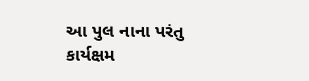આ પુલ નાના પરંતુ કાર્યક્ષમ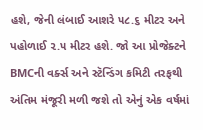હશે, જેની લંબાઈ આશરે ૫૮.૬ મીટર અને પહોળાઈ ૨.૫ મીટર હશે. જો આ પ્રોજેક્ટને BMCની વર્ક્સ અને સ્ટૅન્ડિંગ કમિટી તરફથી અંતિમ મંજૂરી મળી જશે તો એનું એક વર્ષમાં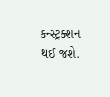કન્સ્ટ્રક્શન થઈ જશે.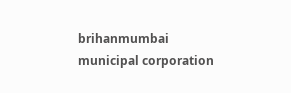brihanmumbai municipal corporation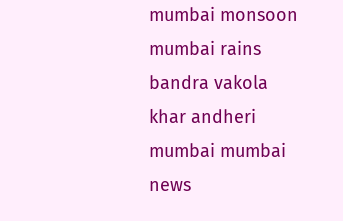mumbai monsoon mumbai rains bandra vakola khar andheri mumbai mumbai news